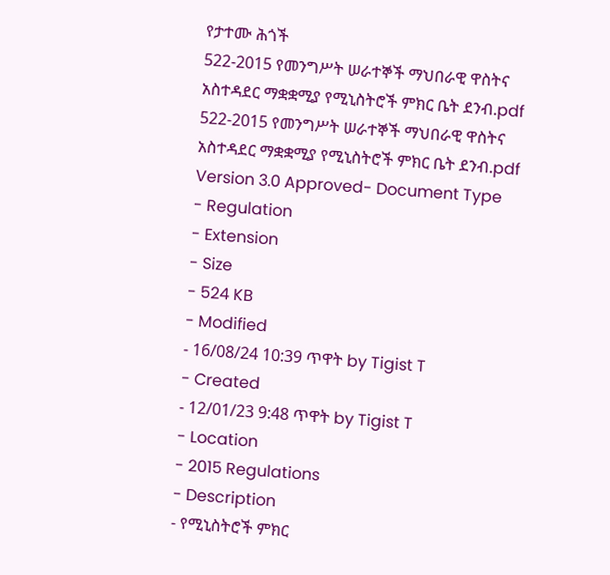የታተሙ ሕጎች
522-2015 የመንግሥት ሠራተኞች ማህበራዊ ዋስትና አስተዳደር ማቋቋሚያ የሚኒስትሮች ምክር ቤት ደንብ.pdf
522-2015 የመንግሥት ሠራተኞች ማህበራዊ ዋስትና አስተዳደር ማቋቋሚያ የሚኒስትሮች ምክር ቤት ደንብ.pdf
Version 3.0 Approved- Document Type
- Regulation
- Extension
- Size
- 524 KB
- Modified
- 16/08/24 10:39 ጥዋት by Tigist T
- Created
- 12/01/23 9:48 ጥዋት by Tigist T
- Location
- 2015 Regulations
- Description
- የሚኒስትሮች ምክር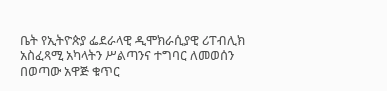ቤት የኢትዮጵያ ፌደራላዊ ዲሞክራሲያዊ ሪፐብሊክ አስፈጻሚ አካላትን ሥልጣንና ተግባር ለመወሰን በወጣው አዋጅ ቁጥር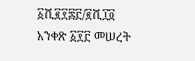፩ሺ፪፻፷፫/፪ሺ፲፬ አንቀጽ ፩፻፫ መሠረት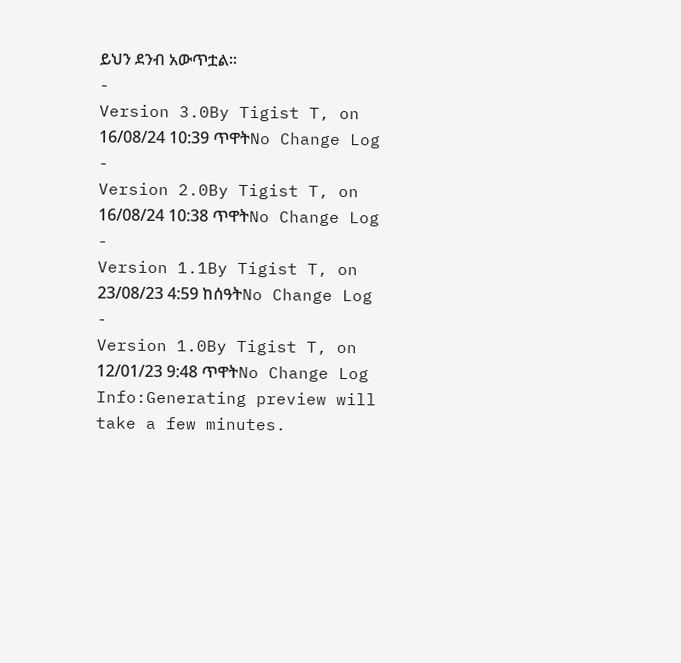ይህን ደንብ አውጥቷል፡፡
-
Version 3.0By Tigist T, on 16/08/24 10:39 ጥዋትNo Change Log
-
Version 2.0By Tigist T, on 16/08/24 10:38 ጥዋትNo Change Log
-
Version 1.1By Tigist T, on 23/08/23 4:59 ከሰዓትNo Change Log
-
Version 1.0By Tigist T, on 12/01/23 9:48 ጥዋትNo Change Log
Info:Generating preview will take a few minutes.